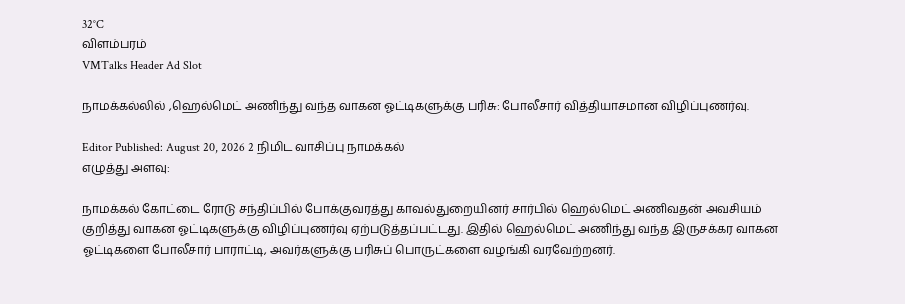32°C
விளம்பரம்
VMTalks Header Ad Slot

நாமக்கல்லில் ,ஹெல்மெட் அணிந்து வந்த வாகன ஓட்டிகளுக்கு பரிசு: போலீசார் வித்தியாசமான விழிப்புணர்வு.

Editor Published: August 20, 2026 2 நிமிட வாசிப்பு நாமக்கல்
எழுத்து அளவு:

நாமக்கல் கோட்டை ரோடு சந்திப்பில் போக்குவரத்து காவல்துறையினர் சார்பில் ஹெல்மெட் அணிவதன் அவசியம் குறித்து வாகன ஓட்டிகளுக்கு விழிப்புணர்வு ஏற்படுத்தப்பட்டது. இதில் ஹெல்மெட் அணிந்து வந்த இருசக்கர வாகன ஓட்டிகளை போலீசார் பாராட்டி, அவர்களுக்கு பரிசுப் பொருட்களை வழங்கி வரவேற்றனர்.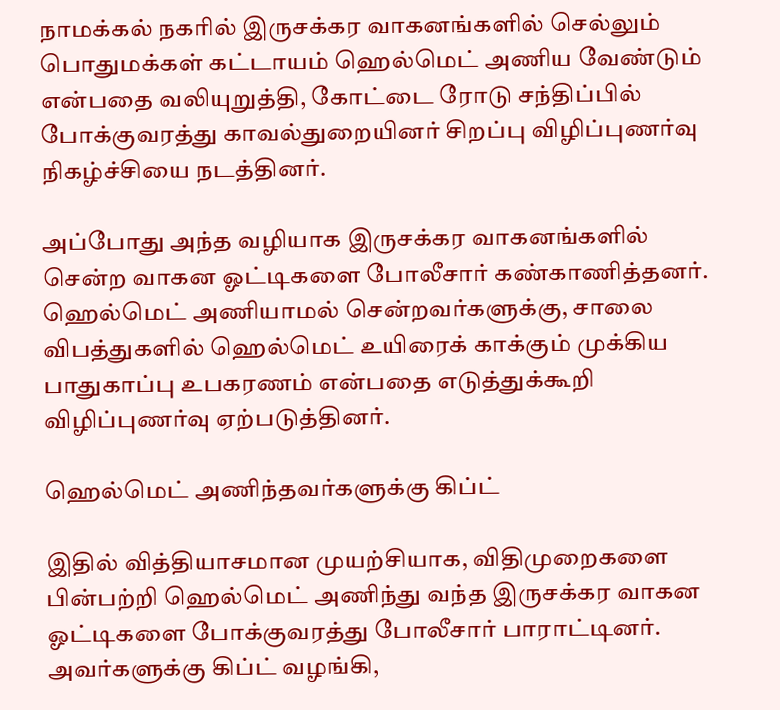நாமக்கல் நகரில் இருசக்கர வாகனங்களில் செல்லும் பொதுமக்கள் கட்டாயம் ஹெல்மெட் அணிய வேண்டும் என்பதை வலியுறுத்தி, கோட்டை ரோடு சந்திப்பில் போக்குவரத்து காவல்துறையினர் சிறப்பு விழிப்புணர்வு நிகழ்ச்சியை நடத்தினர்.

அப்போது அந்த வழியாக இருசக்கர வாகனங்களில் சென்ற வாகன ஓட்டிகளை போலீசார் கண்காணித்தனர். ஹெல்மெட் அணியாமல் சென்றவர்களுக்கு, சாலை விபத்துகளில் ஹெல்மெட் உயிரைக் காக்கும் முக்கிய பாதுகாப்பு உபகரணம் என்பதை எடுத்துக்கூறி விழிப்புணர்வு ஏற்படுத்தினர்.

ஹெல்மெட் அணிந்தவர்களுக்கு கிப்ட்

இதில் வித்தியாசமான முயற்சியாக, விதிமுறைகளை பின்பற்றி ஹெல்மெட் அணிந்து வந்த இருசக்கர வாகன ஓட்டிகளை போக்குவரத்து போலீசார் பாராட்டினர். அவர்களுக்கு கிப்ட் வழங்கி,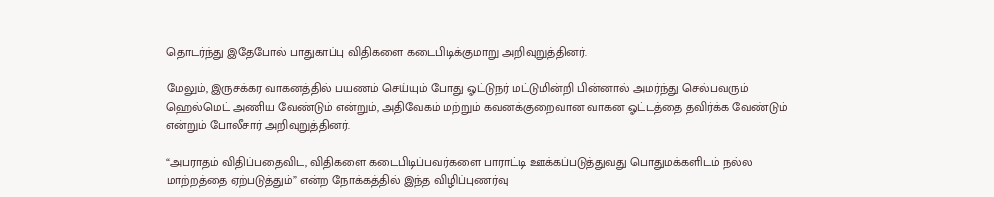தொடர்ந்து இதேபோல் பாதுகாப்பு விதிகளை கடைபிடிக்குமாறு அறிவுறுத்தினர்.

மேலும், இருசக்கர வாகனத்தில் பயணம் செய்யும் போது ஓட்டுநர் மட்டுமின்றி பின்னால் அமர்ந்து செல்பவரும் ஹெல்மெட் அணிய வேண்டும் என்றும், அதிவேகம் மற்றும் கவனக்குறைவான வாகன ஓட்டத்தை தவிர்க்க வேண்டும் என்றும் போலீசார் அறிவுறுத்தினர்.

“அபராதம் விதிப்பதைவிட, விதிகளை கடைபிடிப்பவர்களை பாராட்டி ஊக்கப்படுத்துவது பொதுமக்களிடம் நல்ல மாற்றத்தை ஏற்படுத்தும்” என்ற நோக்கத்தில் இந்த விழிப்புணர்வு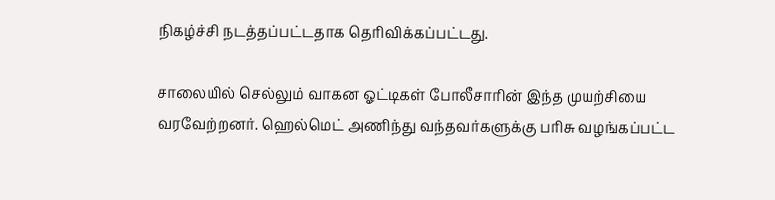நிகழ்ச்சி நடத்தப்பட்டதாக தெரிவிக்கப்பட்டது.

சாலையில் செல்லும் வாகன ஓட்டிகள் போலீசாரின் இந்த முயற்சியை வரவேற்றனர். ஹெல்மெட் அணிந்து வந்தவர்களுக்கு பரிசு வழங்கப்பட்ட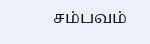சம்பவம்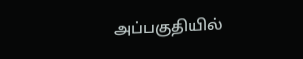அப்பகுதியில்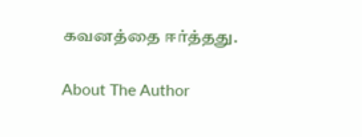கவனத்தை ஈர்த்தது.

About The Author